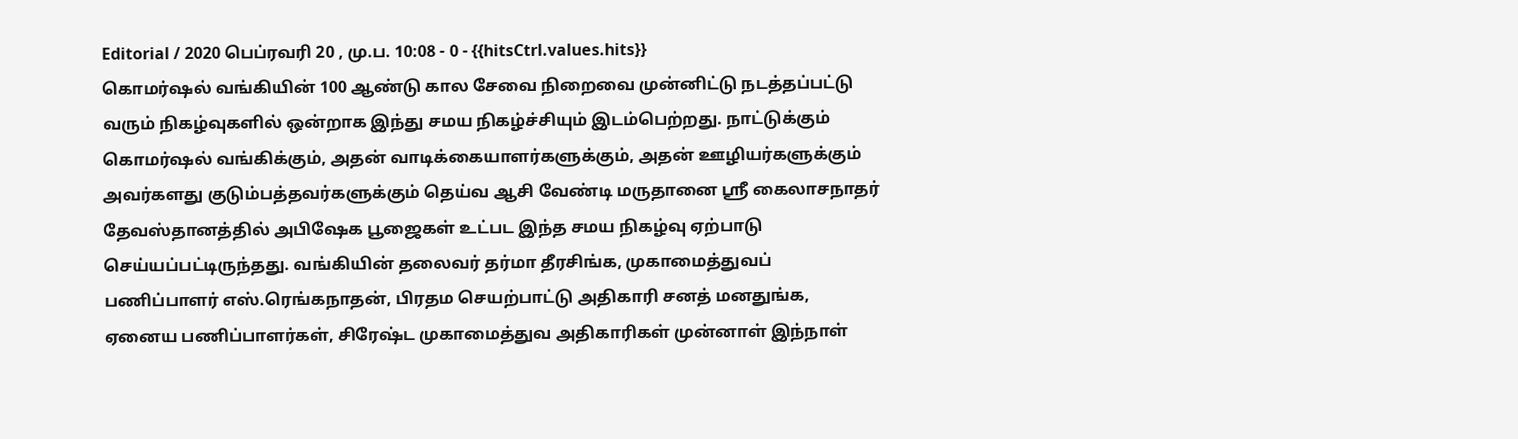Editorial / 2020 பெப்ரவரி 20 , மு.ப. 10:08 - 0 - {{hitsCtrl.values.hits}}
கொமர்ஷல் வங்கியின் 100 ஆண்டு கால சேவை நிறைவை முன்னிட்டு நடத்தப்பட்டு வரும் நிகழ்வுகளில் ஒன்றாக இந்து சமய நிகழ்ச்சியும் இடம்பெற்றது. நாட்டுக்கும் கொமர்ஷல் வங்கிக்கும், அதன் வாடிக்கையாளர்களுக்கும், அதன் ஊழியர்களுக்கும் அவர்களது குடும்பத்தவர்களுக்கும் தெய்வ ஆசி வேண்டி மருதானை ஸ்ரீ கைலாசநாதர் தேவஸ்தானத்தில் அபிஷேக பூஜைகள் உட்பட இந்த சமய நிகழ்வு ஏற்பாடு செய்யப்பட்டிருந்தது. வங்கியின் தலைவர் தர்மா தீரசிங்க, முகாமைத்துவப் பணிப்பாளர் எஸ்.ரெங்கநாதன், பிரதம செயற்பாட்டு அதிகாரி சனத் மனதுங்க, ஏனைய பணிப்பாளர்கள், சிரேஷ்ட முகாமைத்துவ அதிகாரிகள் முன்னாள் இந்நாள்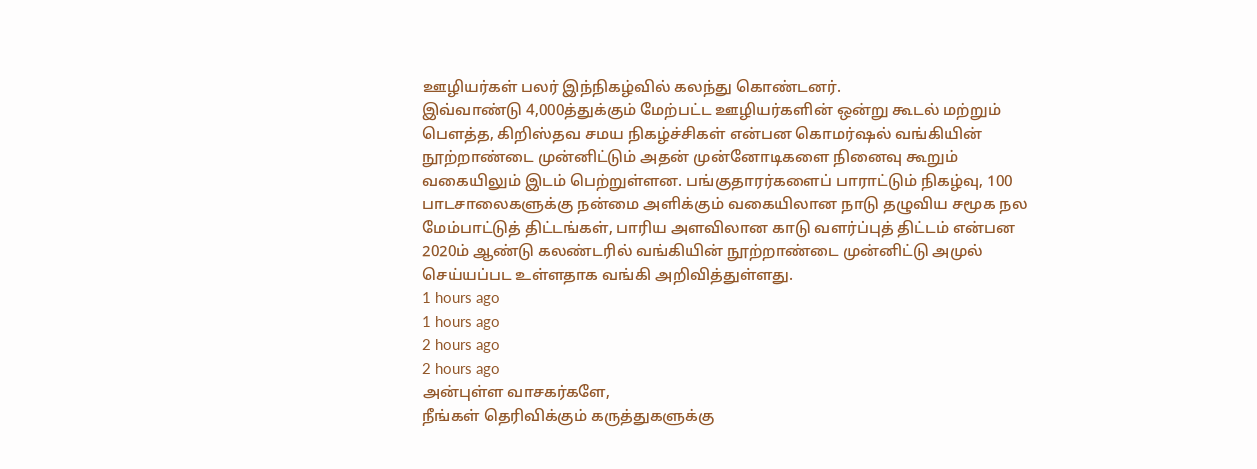ஊழியர்கள் பலர் இந்நிகழ்வில் கலந்து கொண்டனர்.
இவ்வாண்டு 4,000த்துக்கும் மேற்பட்ட ஊழியர்களின் ஒன்று கூடல் மற்றும் பௌத்த, கிறிஸ்தவ சமய நிகழ்ச்சிகள் என்பன கொமர்ஷல் வங்கியின் நூற்றாண்டை முன்னிட்டும் அதன் முன்னோடிகளை நினைவு கூறும் வகையிலும் இடம் பெற்றுள்ளன. பங்குதாரர்களைப் பாராட்டும் நிகழ்வு, 100 பாடசாலைகளுக்கு நன்மை அளிக்கும் வகையிலான நாடு தழுவிய சமூக நல மேம்பாட்டுத் திட்டங்கள், பாரிய அளவிலான காடு வளர்ப்புத் திட்டம் என்பன 2020ம் ஆண்டு கலண்டரில் வங்கியின் நூற்றாண்டை முன்னிட்டு அமுல் செய்யப்பட உள்ளதாக வங்கி அறிவித்துள்ளது.
1 hours ago
1 hours ago
2 hours ago
2 hours ago
அன்புள்ள வாசகர்களே,
நீங்கள் தெரிவிக்கும் கருத்துகளுக்கு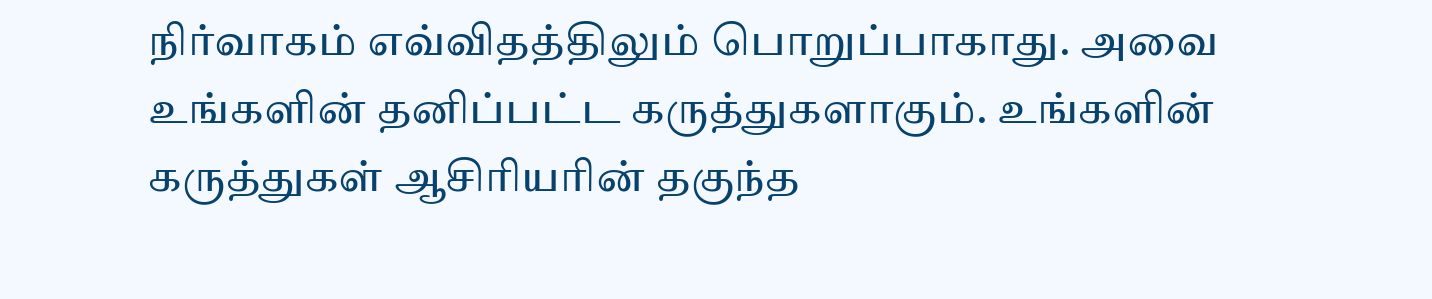நிர்வாகம் எவ்விதத்திலும் பொறுப்பாகாது. அவை உங்களின் தனிப்பட்ட கருத்துகளாகும். உங்களின் கருத்துகள் ஆசிரியரின் தகுந்த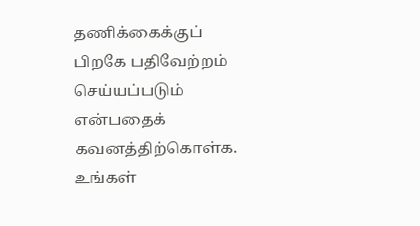தணிக்கைக்குப் பிறகே பதிவேற்றம் செய்யப்படும் என்பதைக் கவனத்திற்கொள்க. உங்கள்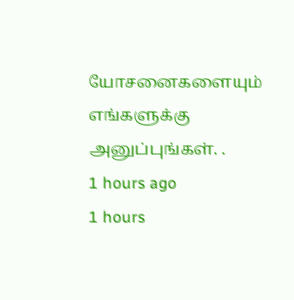யோசனைகளையும் எங்களுக்கு அனுப்புங்கள். .
1 hours ago
1 hours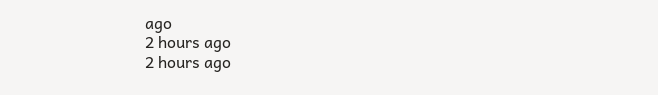ago
2 hours ago
2 hours ago